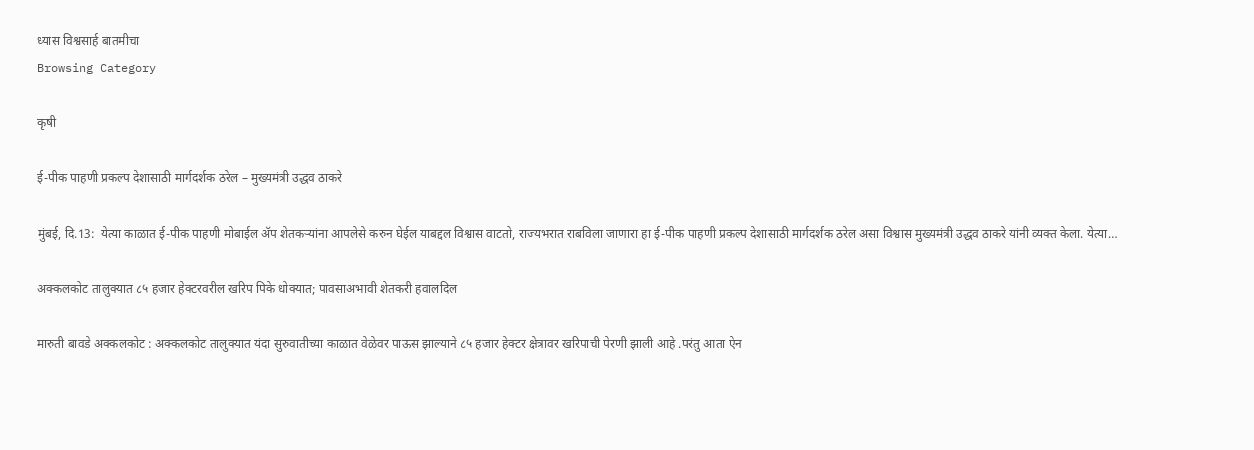ध्यास विश्वसार्ह बातमीचा
Browsing Category

कृषी

ई-पीक पाहणी प्रकल्प देशासाठी मार्गदर्शक ठरेल – मुख्यमंत्री उद्धव ठाकरे

मुंबई, दि.13:  येत्या काळात ई-पीक पाहणी मोबाईल ॲप शेतकऱ्यांना आपलेसे करुन घेईल याबद्दल विश्वास वाटतो, राज्यभरात राबविला जाणारा हा ई-पीक पाहणी प्रकल्प देशासाठी मार्गदर्शक ठरेल असा विश्वास मुख्यमंत्री उद्धव ठाकरे यांनी व्यक्त केला. येत्या…

अक्कलकोट तालुक्यात ८५ हजार हेक्‍टरवरील खरिप पिके धोक्यात; पावसाअभावी शेतकरी हवालदिल

मारुती बावडे अक्कलकोट : अक्कलकोट तालुक्यात यंदा सुरुवातीच्या काळात वेळेवर पाऊस झाल्याने ८५ हजार हेक्‍टर क्षेत्रावर खरिपाची पेरणी झाली आहे .परंतु आता ऐन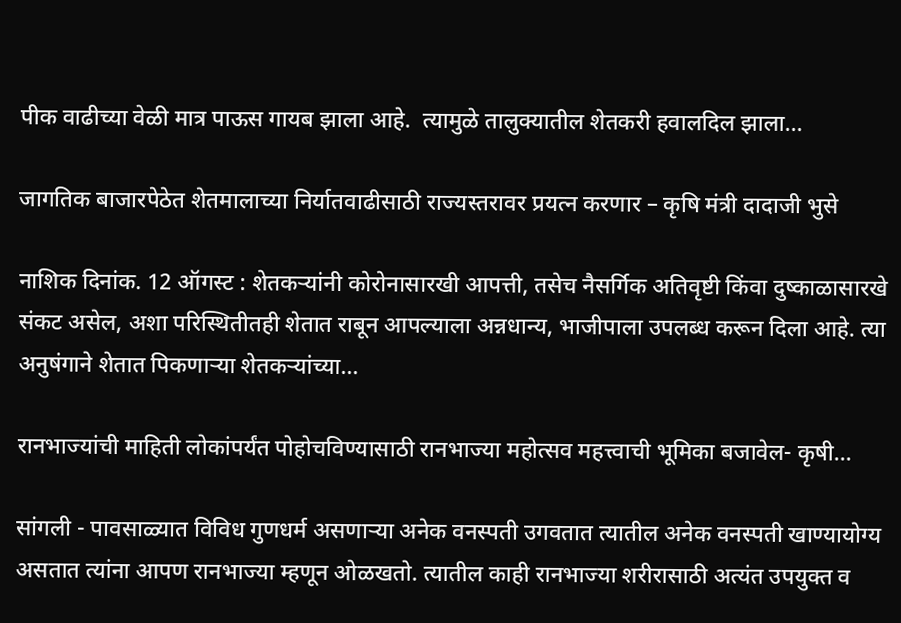पीक वाढीच्या वेळी मात्र पाऊस गायब झाला आहे.  त्यामुळे तालुक्यातील शेतकरी हवालदिल झाला…

जागतिक बाजारपेठेत शेतमालाच्या निर्यातवाढीसाठी राज्यस्तरावर प्रयत्न करणार – कृषि मंत्री दादाजी भुसे

नाशिक दिनांक. 12 ऑगस्ट : शेतकऱ्यांनी कोरोनासारखी आपत्ती, तसेच नैसर्गिक अतिवृष्टी किंवा दुष्काळासारखे संकट असेल, अशा परिस्थितीतही शेतात राबून आपल्याला अन्नधान्य, भाजीपाला उपलब्ध करून दिला आहे. त्या अनुषंगाने शेतात पिकणाऱ्या शेतकऱ्यांच्या…

रानभाज्यांची माहिती लोकांपर्यंत पोहोचविण्यासाठी रानभाज्या महोत्सव महत्त्वाची भूमिका बजावेल- कृषी…

सांगली - पावसाळ्यात विविध गुणधर्म असणाऱ्या अनेक वनस्पती उगवतात त्यातील अनेक वनस्पती खाण्यायोग्य असतात त्यांना आपण रानभाज्या म्हणून ओळखतो. त्यातील काही रानभाज्या शरीरासाठी अत्यंत उपयुक्त व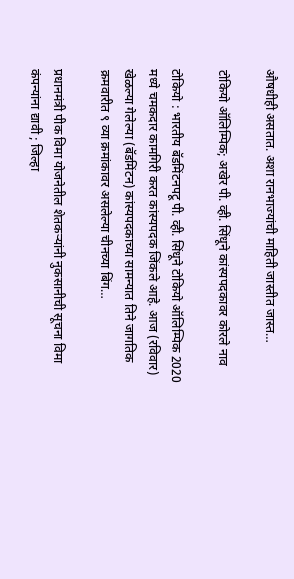औषधीही असतात. अशा रानभाज्यांची माहिती जास्तीत जास्त…

टोकियो ऑलिम्पिक; अखेर पी. व्ही. सिंधूने कांस्यपदकावर कोरले नाव

टोकियो : भारतीय बॅडमिंटनपटू पी. व्ही. सिंधूने टोकियो ऑलिम्पिक 2020 मध्ये चमकदार कामगिरी करत कांस्यपदक जिंकले आहे. आज (रविवार) खेळल्या गेलेल्या (बॅडमिंटन) कांस्यपदकाच्या सामन्यात तिने जागतिक क्रमवारीत ९ व्या क्रमांकावर असलेल्या चीनच्या बिंग…

प्रधानमंत्री पीक विमा योजनेतील शेतकऱ्यांनी नुकसानीची सूचना विमा कंपन्यांना द्यावी ; जिल्हा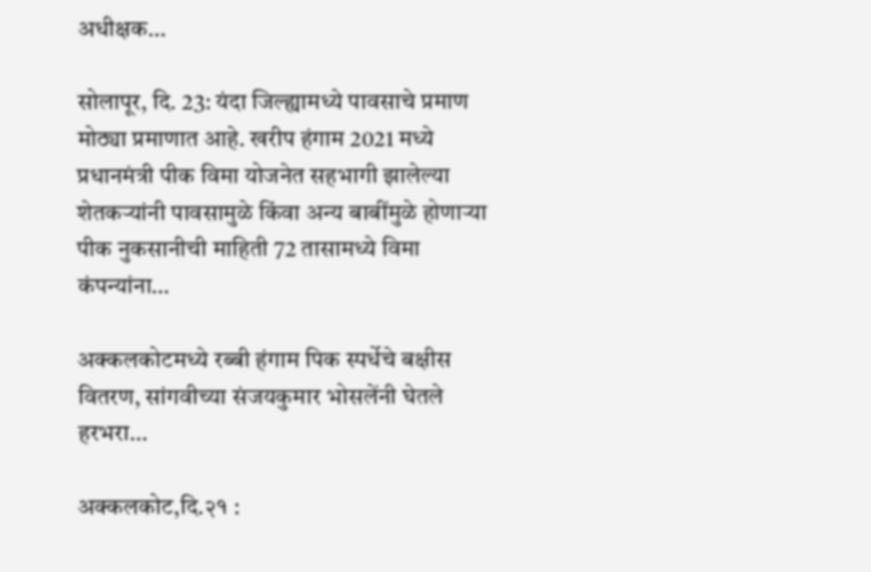अधीक्षक…

सोलापूर, दि. 23: यंदा जिल्ह्यामध्ये पावसाचे प्रमाण मोठ्या प्रमाणात आहे. खरीप हंगाम 2021 मध्ये प्रधानमंत्री पीक विमा योजनेत सहभागी झालेल्या शेतकऱ्यांनी पावसामुळे किंवा अन्य बाबींमुळे होणाऱ्या पीक नुकसानीची माहिती 72 तासामध्ये विमा कंपन्यांना…

अक्कलकोटमध्ये रब्बी हंगाम पिक स्पर्धेचे बक्षीस वितरण, सांगवीच्या संजयकुमार भोसलेंनी घेतले हरभरा…

अक्कलकोट,दि.२१ :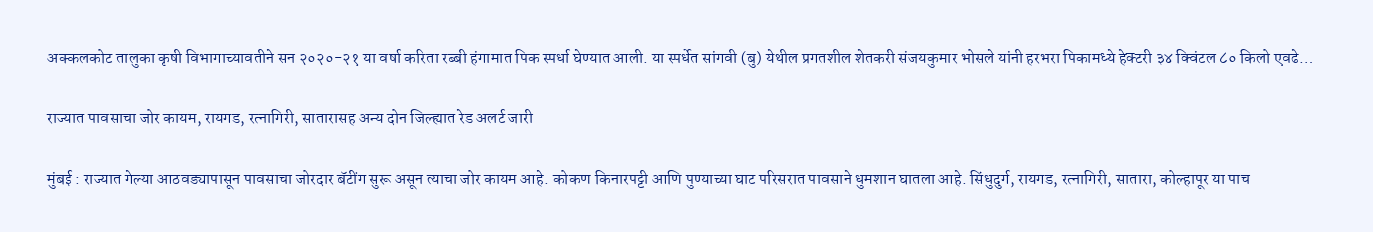अक्कलकोट तालुका कृषी विभागाच्यावतीने सन २०२०-२१ या वर्षा करिता रब्बी हंगामात पिक स्पर्धा घेण्यात आली. या स्पर्धेत सांगवी (बु) येथील प्रगतशील शेतकरी संजयकुमार भोसले यांनी हरभरा पिकामध्ये हेक्टरी ३४ क्विंटल ८० किलो एवढे…

राज्यात पावसाचा जोर कायम, रायगड, रत्नागिरी, सातारासह अन्य दोन जिल्ह्यात रेड अलर्ट जारी

मुंबई : राज्यात गेल्या आठवड्यापासून पावसाचा जोरदार बॅटींग सुरू असून त्याचा जोर कायम आहे. कोकण किनारपट्टी आणि पुण्याच्या घाट परिसरात पावसाने धुमशान घातला आहे. सिंधुदुर्ग, रायगड, रत्नागिरी, सातारा, कोल्हापूर या पाच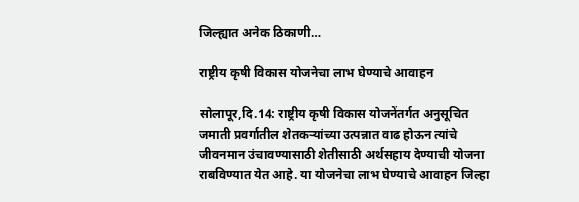जिल्ह्यात अनेक ठिकाणी…

राष्ट्रीय कृषी विकास योजनेचा लाभ घेण्याचे आवाहन

सोलापूर,दि.14: राष्ट्रीय कृषी विकास योजनेंतर्गत अनुसूचित जमाती प्रवर्गातील शेतकऱ्यांच्या उत्पन्नात वाढ होऊन त्यांचे जीवनमान उंचावण्यासाठी शेतीसाठी अर्थसहाय देण्याची योजना राबविण्यात येत आहे. या योजनेचा लाभ घेण्याचे आवाहन जिल्हा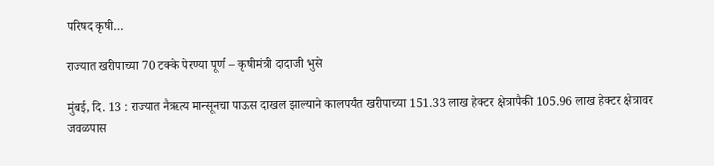परिषद कृषी…

राज्यात खरीपाच्या 70 टक्के पेरण्या पूर्ण – कृषीमंत्री दादाजी भुसे

मुंबई, दि. 13 : राज्यात नैऋत्य मान्सूनचा पाऊस दाखल झाल्याने कालपर्यंत खरीपाच्या 151.33 लाख हेक्टर क्षेत्रापैकी 105.96 लाख हेक्टर क्षेत्रावर जवळपास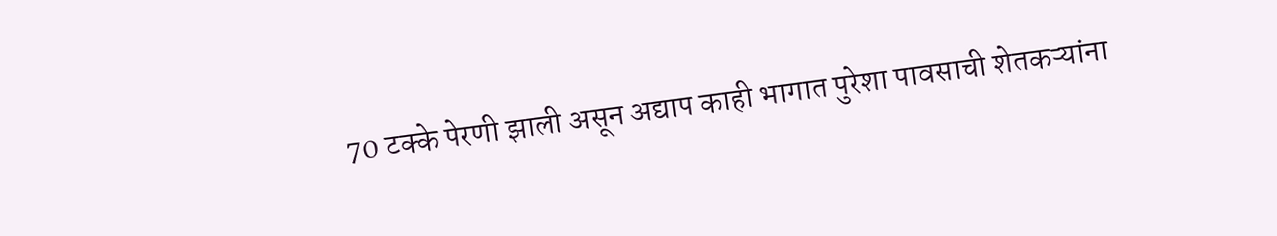70 टक्के पेरणी झाली असून अद्याप काही भागात पुरेशा पावसाची शेतकऱ्यांना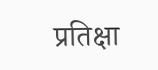प्रतिक्षा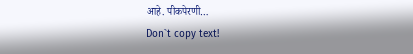आहे. पीकपेरणी…
Don`t copy text!